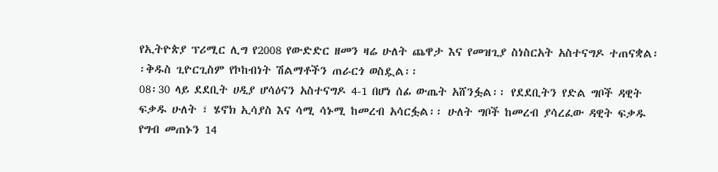የኢትዮጵያ ፕሪሚር ሊግ የ2008 የውድድር ዘመን ዛሬ ሁለት ጨዋታ እና የመዝጊያ ስነስርአት አስተናግዶ ተጠናቋል፡፡ቅዱስ ጊዮርጊስም የኮከብነት ሽልማቶችን ጠራርጎ ወስዷል፡፡
08፡30 ላይ ደደቢት ሀዲያ ሆሳዕናን አስተናግዶ 4-1 በሆነ ሰፊ ውጤት አሸንፏል፡፡ የደደቢትን የድል ግቦች ዳዊት ፍቃዱ ሁለት ፣ ሄኖክ ኢሳያስ እና ሳሚ ሳኑሚ ከመረብ አሳርፏል፡፡ ሁለት ግቦች ከመረብ ያሳረፈው ዳዊት ፍቃዱ የግብ መጠኑን 14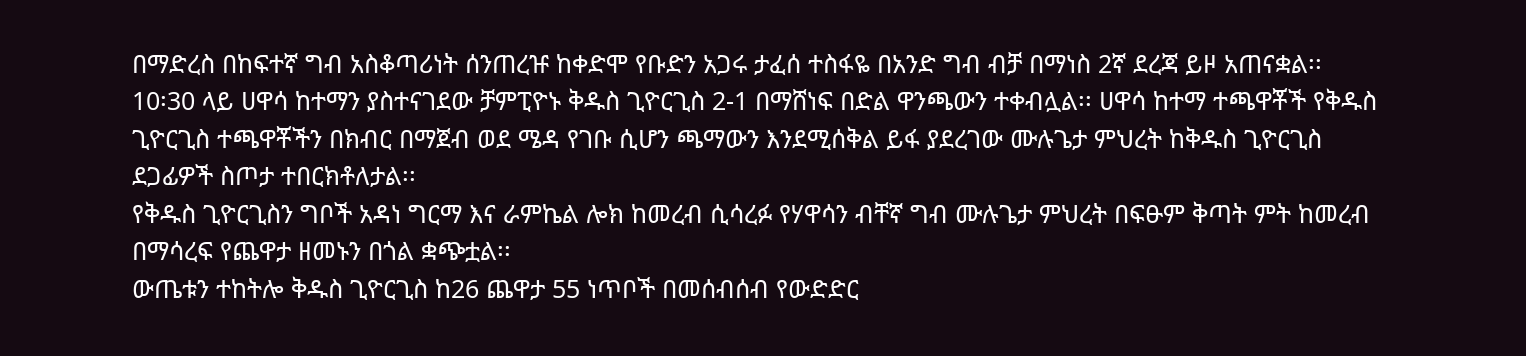በማድረስ በከፍተኛ ግብ አስቆጣሪነት ሰንጠረዡ ከቀድሞ የቡድን አጋሩ ታፈሰ ተስፋዬ በአንድ ግብ ብቻ በማነስ 2ኛ ደረጃ ይዞ አጠናቋል፡፡
10፡30 ላይ ሀዋሳ ከተማን ያስተናገደው ቻምፒዮኑ ቅዱስ ጊዮርጊስ 2-1 በማሸነፍ በድል ዋንጫውን ተቀብሏል፡፡ ሀዋሳ ከተማ ተጫዋቾች የቅዱስ ጊዮርጊስ ተጫዋቾችን በክብር በማጀብ ወደ ሜዳ የገቡ ሲሆን ጫማውን እንደሚሰቅል ይፋ ያደረገው ሙሉጌታ ምህረት ከቅዱስ ጊዮርጊስ ደጋፊዎች ስጦታ ተበርክቶለታል፡፡
የቅዱስ ጊዮርጊስን ግቦች አዳነ ግርማ እና ራምኬል ሎክ ከመረብ ሲሳረፉ የሃዋሳን ብቸኛ ግብ ሙሉጌታ ምህረት በፍፁም ቅጣት ምት ከመረብ በማሳረፍ የጨዋታ ዘመኑን በጎል ቋጭቷል፡፡
ውጤቱን ተከትሎ ቅዱስ ጊዮርጊስ ከ26 ጨዋታ 55 ነጥቦች በመሰብሰብ የውድድር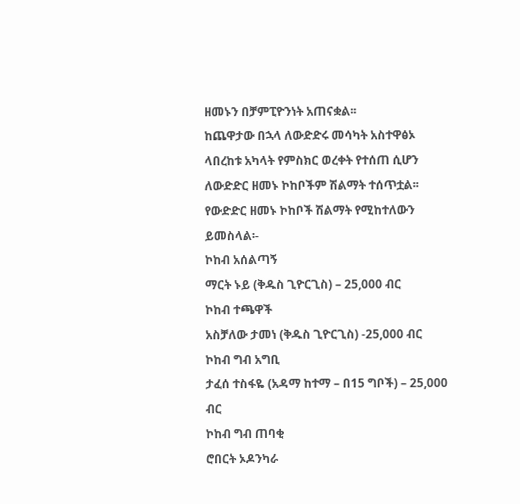ዘመኑን በቻምፒዮንነት አጠናቋል፡፡
ከጨዋታው በኋላ ለውድድሩ መሳካት አስተዋፅኦ ላበረከቱ አካላት የምስክር ወረቀት የተሰጠ ሲሆን ለውድድር ዘመኑ ኮከቦችም ሽልማት ተሰጥቷል፡፡
የውድድር ዘመኑ ኮከቦች ሽልማት የሚከተለውን ይመስላል፡-
ኮከብ አሰልጣኝ
ማርት ኑይ (ቅዱስ ጊዮርጊስ) – 25,000 ብር
ኮከብ ተጫዋች
አስቻለው ታመነ (ቅዱስ ጊዮርጊስ) -25,000 ብር
ኮከብ ግብ አግቢ
ታፈሰ ተስፋዬ (አዳማ ከተማ – በ15 ግቦች) – 25,000 ብር
ኮከብ ግብ ጠባቂ
ሮበርት ኦዶንካራ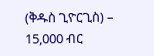(ቅዱስ ጊዮርጊስ) – 15,000 ብር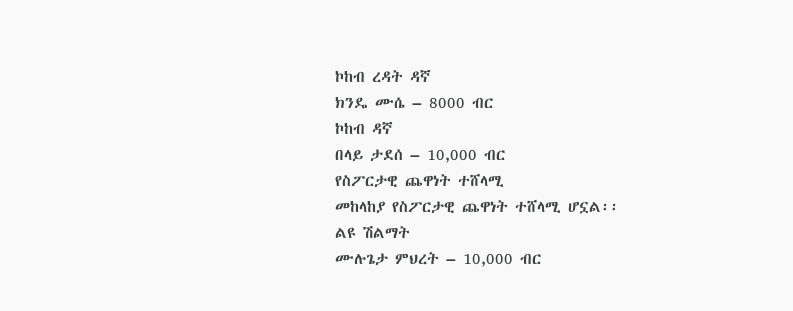ኮከብ ረዳት ዳኛ
ክንዴ ሙሴ – 8000 ብር
ኮከብ ዳኛ
በላይ ታደሰ – 10,000 ብር
የስፖርታዊ ጨዋነት ተሸላሚ
መከላከያ የስፖርታዊ ጨዋነት ተሸላሚ ሆኗል፡፡
ልዩ ሽልማት
ሙሉጌታ ምህረት – 10,000 ብር